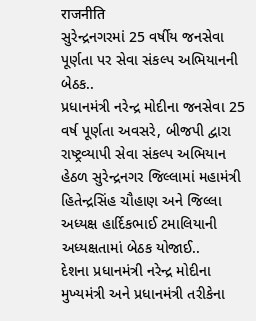राजनीति
સુરેન્દ્રનગરમાં 25 વર્ષીય જનસેવા પૂર્ણતા પર સેવા સંકલ્પ અભિયાનની બેઠક..
પ્રધાનમંત્રી નરેન્દ્ર મોદીના જનસેવા 25 વર્ષ પૂર્ણતા અવસરે, બીજપી દ્વારા રાષ્ટ્રવ્યાપી સેવા સંકલ્પ અભિયાન હેઠળ સુરેન્દ્રનગર જિલ્લામાં મહામંત્રી હિતેન્દ્રસિંહ ચૌહાણ અને જિલ્લા અધ્યક્ષ હાર્દિકભાઈ ટમાલિયાની અધ્યક્ષતામાં બેઠક યોજાઈ..
દેશના પ્રધાનમંત્રી નરેન્દ્ર મોદીના મુખ્યમંત્રી અને પ્રધાનમંત્રી તરીકેના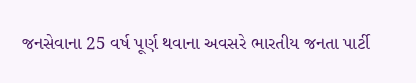જનસેવાના 25 વર્ષ પૂર્ણ થવાના અવસરે ભારતીય જનતા પાર્ટી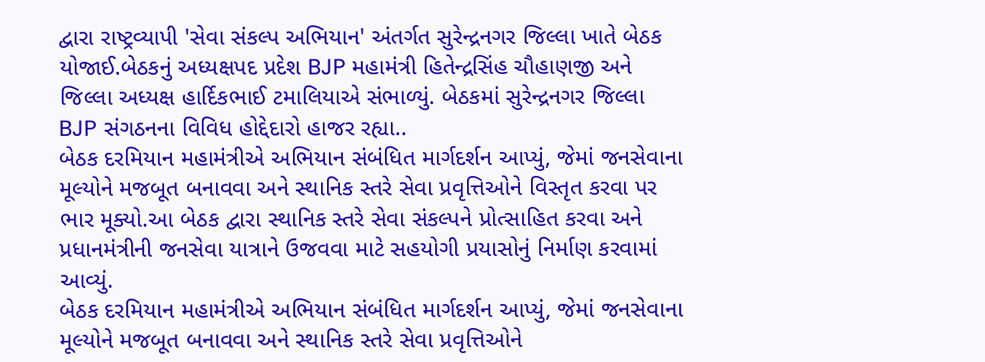દ્વારા રાષ્ટ્રવ્યાપી 'સેવા સંકલ્પ અભિયાન' અંતર્ગત સુરેન્દ્રનગર જિલ્લા ખાતે બેઠક યોજાઈ.બેઠકનું અધ્યક્ષપદ પ્રદેશ BJP મહામંત્રી હિતેન્દ્રસિંહ ચૌહાણજી અને જિલ્લા અધ્યક્ષ હાર્દિકભાઈ ટમાલિયાએ સંભાળ્યું. બેઠકમાં સુરેન્દ્રનગર જિલ્લા BJP સંગઠનના વિવિધ હોદ્દેદારો હાજર રહ્યા..
બેઠક દરમિયાન મહામંત્રીએ અભિયાન સંબંધિત માર્ગદર્શન આપ્યું, જેમાં જનસેવાના મૂલ્યોને મજબૂત બનાવવા અને સ્થાનિક સ્તરે સેવા પ્રવૃત્તિઓને વિસ્તૃત કરવા પર ભાર મૂક્યો.આ બેઠક દ્વારા સ્થાનિક સ્તરે સેવા સંકલ્પને પ્રોત્સાહિત કરવા અને પ્રધાનમંત્રીની જનસેવા યાત્રાને ઉજવવા માટે સહયોગી પ્રયાસોનું નિર્માણ કરવામાં આવ્યું.
બેઠક દરમિયાન મહામંત્રીએ અભિયાન સંબંધિત માર્ગદર્શન આપ્યું, જેમાં જનસેવાના મૂલ્યોને મજબૂત બનાવવા અને સ્થાનિક સ્તરે સેવા પ્રવૃત્તિઓને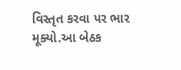વિસ્તૃત કરવા પર ભાર મૂક્યો.આ બેઠક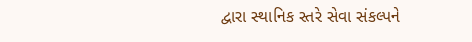દ્વારા સ્થાનિક સ્તરે સેવા સંકલ્પને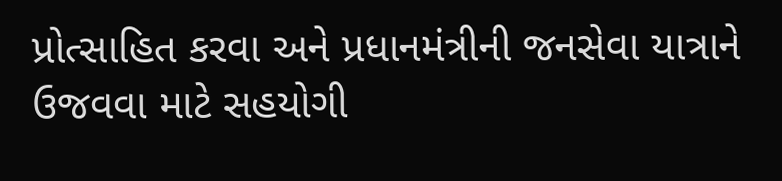પ્રોત્સાહિત કરવા અને પ્રધાનમંત્રીની જનસેવા યાત્રાને ઉજવવા માટે સહયોગી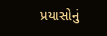પ્રયાસોનું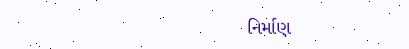નિર્માણ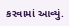કરવામાં આવ્યું.